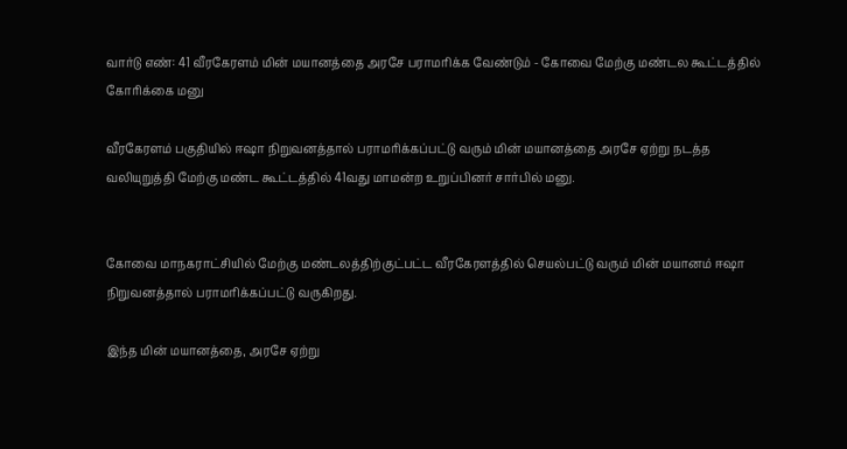வார்டு எண்: 41 வீரகேரளம் மின்‌ மயானத்தை அரசே பராமரிக்க வேண்டும் - கோவை மேற்கு மண்டல கூட்டத்தில் கோரிக்கை மனு

வீரகேரளம் பகுதியில் ஈஷா நிறுவனத்தால் பராமரிக்கப்பட்டு வரும் மின் மயானத்தை அரசே ஏற்று நடத்த வலியுறுத்தி மேற்கு மண்ட கூட்டத்தில் 41வது மாமன்ற உறுப்பினர் சார்பில் மனு.


கோவை மாநகராட்சியில் மேற்கு மண்டலத்திற்குட்பட்ட வீரகேரளத்தில்‌ செயல்பட்டு வரும்‌ மின்‌ மயானம்‌ ஈஷா நிறுவனத்தால்‌ பராமரிக்கப்பட்டு வருகிறது.

இந்த மின் மயானத்தை, அரசே ஏற்று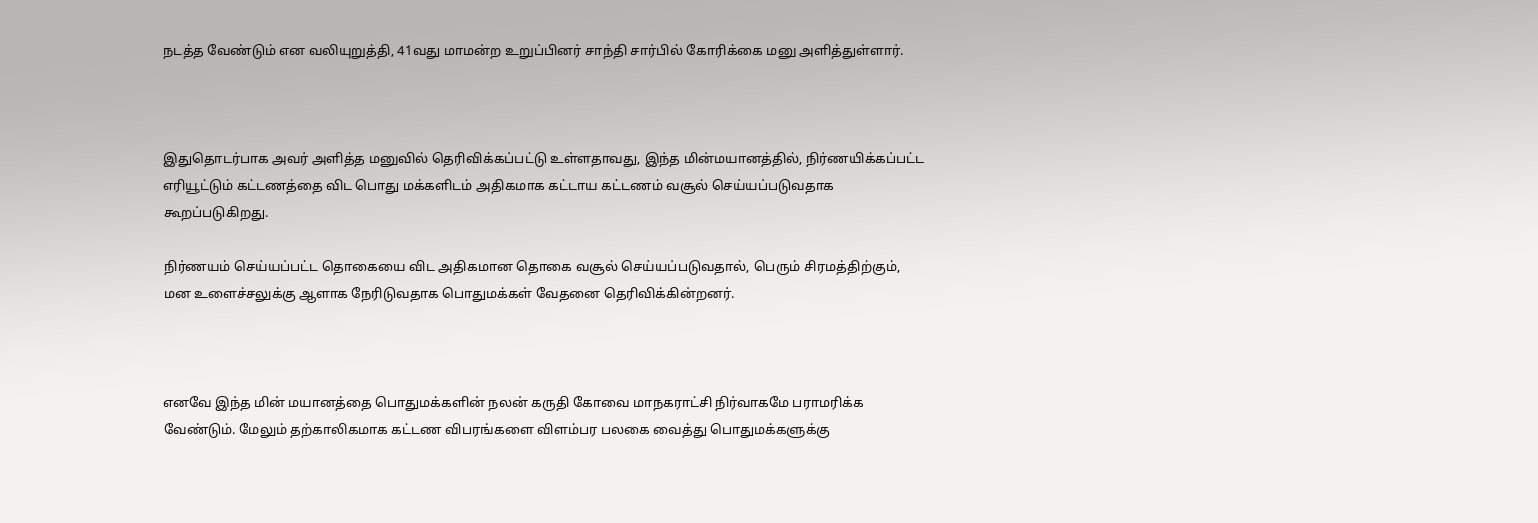நடத்த வேண்டும் என வலியுறுத்தி, 41வது மாமன்ற உறுப்பினர் சாந்தி சார்பில் கோரிக்கை மனு அளித்துள்ளார்.



இதுதொடர்பாக அவர் அளித்த மனுவில் தெரிவிக்கப்பட்டு உள்ளதாவது, இந்த மின்மயானத்தில், நிர்ணயிக்கப்பட்ட எரியூட்டும்‌ கட்டணத்தை விட பொது மக்களிடம்‌ அதிகமாக கட்டாய கட்டணம் வசூல்‌ செய்யப்படுவதாக கூறப்படுகிறது.

நிர்ணயம் செய்யப்பட்ட தொகையை விட அதிகமான தொகை வசூல் செய்யப்படுவதால், பெரும்‌ சிரமத்திற்கும்‌, மன உளைச்சலுக்கு ஆளாக நேரிடுவதாக பொதுமக்கள் வேதனை தெரிவிக்கின்றனர்.



எனவே இந்த மின்‌ மயானத்தை பொதுமக்களின்‌ நலன்‌ கருதி கோவை மாநகராட்சி நிர்வாகமே பராமரிக்க வேண்டும். மேலும்‌ தற்காலிகமாக கட்டண விபரங்களை விளம்பர பலகை வைத்து பொதுமக்களுக்கு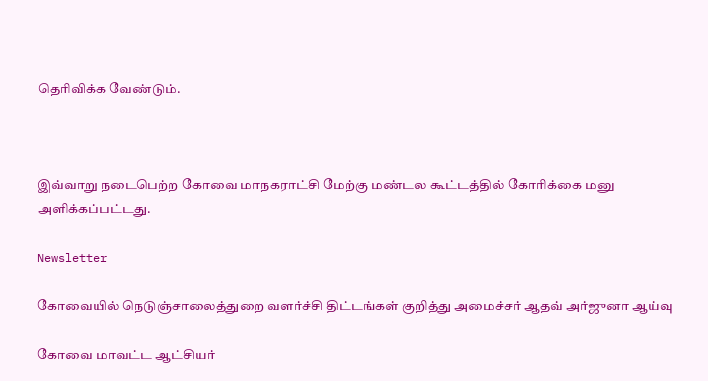தெரிவிக்க வேண்டும்.



இவ்வாறு நடைபெற்ற கோவை மாநகராட்சி மேற்கு மண்டல கூட்டத்தில் கோரிக்கை மனு அளிக்கப்பட்டது.

Newsletter

கோவையில் நெடுஞ்சாலைத்துறை வளர்ச்சி திட்டங்கள் குறித்து அமைச்சர் ஆதவ் அர்ஜுனா ஆய்வு

கோவை மாவட்ட ஆட்சியர்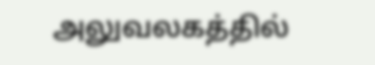அலுவலகத்தில்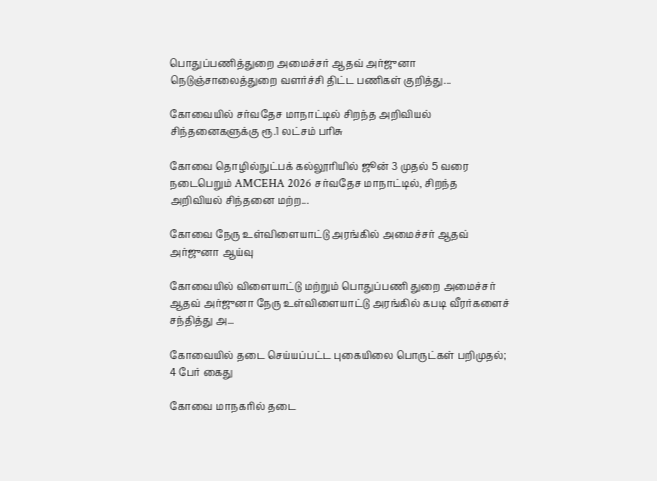பொதுப்பணித்துறை அமைச்சர் ஆதவ் அர்ஜுனா நெடுஞ்சாலைத்துறை வளர்ச்சி திட்ட பணிகள் குறித்து...

கோவையில் சர்வதேச மாநாட்டில் சிறந்த அறிவியல் சிந்தனைகளுக்கு ரூ.1 லட்சம் பரிசு

கோவை தொழில்நுட்பக் கல்லூரியில் ஜூன் 3 முதல் 5 வரை நடைபெறும் AMCEHA 2026 சர்வதேச மாநாட்டில், சிறந்த அறிவியல் சிந்தனை மற்ற...

கோவை நேரு உள்விளையாட்டு அரங்கில் அமைச்சர் ஆதவ் அர்ஜுனா ஆய்வு

கோவையில் விளையாட்டு மற்றும் பொதுப்பணி துறை அமைச்சர் ஆதவ் அர்ஜுனா நேரு உள்விளையாட்டு அரங்கில் கபடி வீரர்களைச் சந்தித்து அ...

கோவையில் தடை செய்யப்பட்ட புகையிலை பொருட்கள் பறிமுதல்; 4 பேர் கைது

கோவை மாநகரில் தடை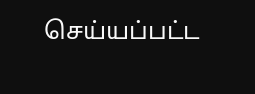செய்யப்பட்ட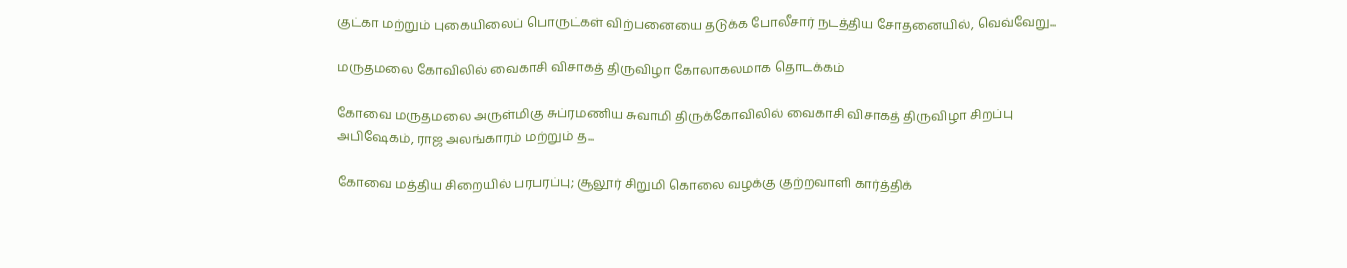குட்கா மற்றும் புகையிலைப் பொருட்கள் விற்பனையை தடுக்க போலீசார் நடத்திய சோதனையில், வெவ்வேறு...

மருதமலை கோவிலில் வைகாசி விசாகத் திருவிழா கோலாகலமாக தொடக்கம்

கோவை மருதமலை அருள்மிகு சுப்ரமணிய சுவாமி திருக்கோவிலில் வைகாசி விசாகத் திருவிழா சிறப்பு அபிஷேகம், ராஜ அலங்காரம் மற்றும் த...

கோவை மத்திய சிறையில் பரபரப்பு; சூலூர் சிறுமி கொலை வழக்கு குற்றவாளி கார்த்திக்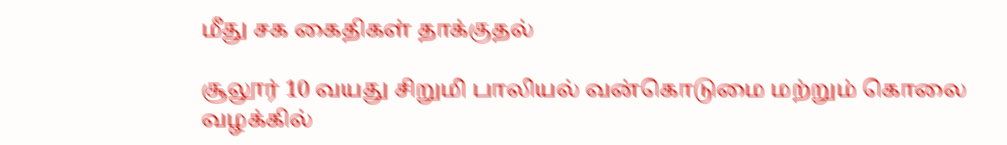மீது சக கைதிகள் தாக்குதல்

சூலூர் 10 வயது சிறுமி பாலியல் வன்கொடுமை மற்றும் கொலை வழக்கில்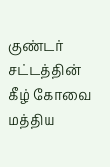குண்டர் சட்டத்தின் கீழ் கோவை மத்திய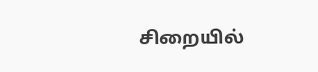சிறையில்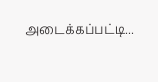அடைக்கப்பட்டி...